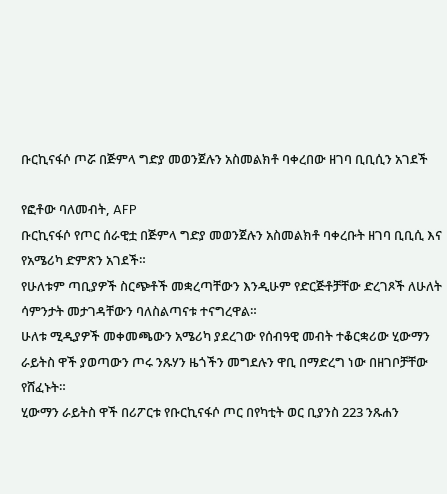ቡርኪናፋሶ ጦሯ በጅምላ ግድያ መወንጀሉን አስመልክቶ ባቀረበው ዘገባ ቢቢሲን አገደች

የፎቶው ባለመብት, AFP
ቡርኪናፋሶ የጦር ሰራዊቷ በጅምላ ግድያ መወንጀሉን አስመልክቶ ባቀረቡት ዘገባ ቢቢሲ እና የአሜሪካ ድምጽን አገደች።
የሁለቱም ጣቢያዎች ስርጭቶች መቋረጣቸውን እንዲሁም የድርጅቶቻቸው ድረገጾች ለሁለት ሳምንታት መታገዳቸውን ባለስልጣናቱ ተናግረዋል።
ሁለቱ ሚዲያዎች መቀመጫውን አሜሪካ ያደረገው የሰብዓዊ መብት ተቆርቋሪው ሂውማን ራይትስ ዋች ያወጣውን ጦሩ ንጹሃን ዜጎችን መግደሉን ዋቢ በማድረግ ነው በዘገቦቻቸው የሸፈኑት።
ሂውማን ራይትስ ዋች በሪፖርቱ የቡርኪናፋሶ ጦር በየካቲት ወር ቢያንስ 223 ንጹሐን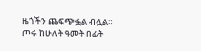ዜጎችን ጨፍጭፏል ብሏል።
ጦሩ ከሁለት ዓመት በፊት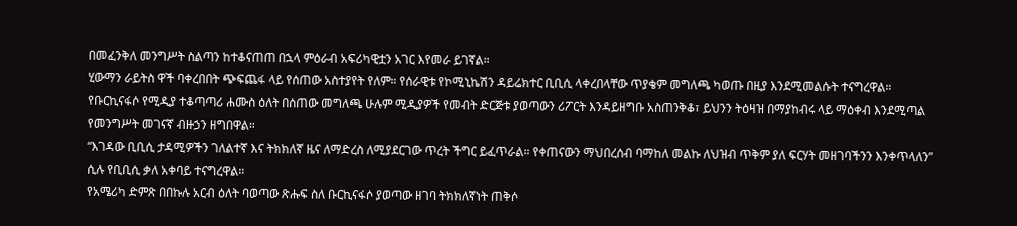በመፈንቅለ መንግሥት ስልጣን ከተቆናጠጠ በኋላ ምዕራብ አፍሪካዊቷን አገር እየመራ ይገኛል።
ሂውማን ራይትስ ዋች ባቀረበበት ጭፍጨፋ ላይ የሰጠው አስተያየት የለም። የሰራዊቱ የኮሚኒኬሽን ዳይሬክተር ቢቢሲ ላቀረበላቸው ጥያቄም መግለጫ ካወጡ በዚያ እንደሚመልሱት ተናግረዋል።
የቡርኪናፋሶ የሚዲያ ተቆጣጣሪ ሐሙስ ዕለት በሰጠው መግለጫ ሁሉም ሚዲያዎች የመብት ድርጅቱ ያወጣውን ሪፖርት እንዳይዘግቡ አስጠንቅቆ፣ ይህንን ትዕዛዝ በማያከብሩ ላይ ማዕቀብ እንደሚጣል የመንግሥት መገናኛ ብዙኃን ዘግበዋል።
“እገዳው ቢቢሲ ታዳሚዎችን ገለልተኛ እና ትክክለኛ ዜና ለማድረስ ለሚያደርገው ጥረት ችግር ይፈጥራል። የቀጠናውን ማህበረሰብ ባማከለ መልኩ ለህዝብ ጥቅም ያለ ፍርሃት መዘገባችንን እንቀጥላለን” ሲሉ የቢቢሲ ቃለ አቀባይ ተናግረዋል።
የአሜሪካ ድምጽ በበኩሉ አርብ ዕለት ባወጣው ጽሑፍ ስለ ቡርኪናፋሶ ያወጣው ዘገባ ትክክለኛነት ጠቅሶ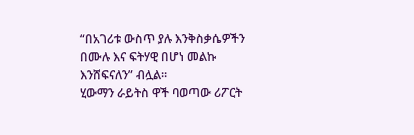“በአገሪቱ ውስጥ ያሉ እንቅስቃሴዎችን በሙሉ እና ፍትሃዊ በሆነ መልኩ እንሸፍናለን” ብሏል።
ሂውማን ራይትስ ዋች ባወጣው ሪፖርት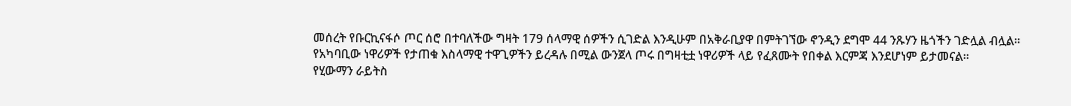መሰረት የቡርኪናፋሶ ጦር ሰሮ በተባለችው ግዛት 179 ሰላማዊ ሰዎችን ሲገድል እንዲሁም በአቅራቢያዋ በምትገኘው ኖንዲን ደግሞ 44 ንጹሃን ዜጎችን ገድሏል ብሏል።
የአካባቢው ነዋሪዎች የታጠቁ እስላማዊ ተዋጊዎችን ይረዳሉ በሚል ውንጀላ ጦሩ በግዛቲቷ ነዋሪዎች ላይ የፈጸሙት የበቀል እርምጃ እንደሆነም ይታመናል።
የሂውማን ራይትስ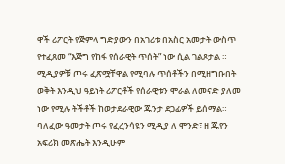ዋች ሪፖርት የጅምላ ግድያውን በአገሪቱ በአስር አመታት ውስጥ የተፈጸመ “እጅግ የከፋ የሰራዊት ጥሰት” ነው ሲል ገልጾታል ።
ሚዲያዎቹ ጦሩ ፈጽሟቸዋል የሚባሉ ጥሰቶችን በሚዘግቡበት ወቅት እንዲህ ዓይነት ሪፖርቶች የሰራዊቱን ሞራል ለመናድ ያለመ ነው የሚሉ ትችቶች ከወታደራዊው ጁንታ ደጋፊዎች ይሰማል።
ባለፈው ዓመታት ጦሩ የፈረንሳዩን ሚዲያ ለ ሞንድ፣ ዘ ጁየን አፍሪክ መጽሔት እንዲሁም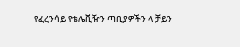የፈረንሳይ የቴሌቪዥን ጣቢያዎችን ላ ቻይን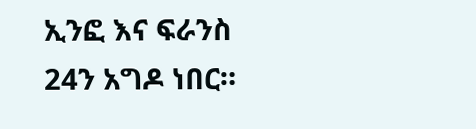ኢንፎ እና ፍራንስ 24ን አግዶ ነበር።